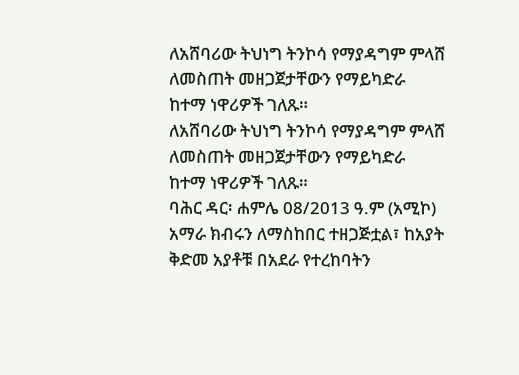ለአሸባሪው ትህነግ ትንኮሳ የማያዳግም ምላሸ ለመስጠት መዘጋጀታቸውን የማይካድራ ከተማ ነዋሪዎች ገለጹ።
ለአሸባሪው ትህነግ ትንኮሳ የማያዳግም ምላሸ ለመስጠት መዘጋጀታቸውን የማይካድራ ከተማ ነዋሪዎች ገለጹ።
ባሕር ዳር፡ ሐምሌ 08/2013 ዓ.ም (አሚኮ) አማራ ክብሩን ለማስከበር ተዘጋጅቷል፣ ከአያት ቅድመ አያቶቹ በአደራ የተረከባትን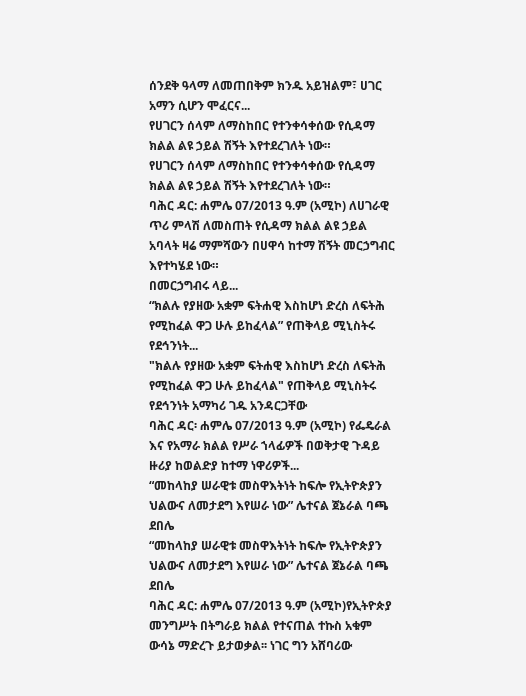ሰንደቅ ዓላማ ለመጠበቅም ክንዱ አይዝልም፣ ሀገር አማን ሲሆን ሞፈርና...
የሀገርን ሰላም ለማስከበር የተንቀሳቀሰው የሲዳማ ክልል ልዩ ኃይል ሽኝት እየተደረገለት ነው።
የሀገርን ሰላም ለማስከበር የተንቀሳቀሰው የሲዳማ ክልል ልዩ ኃይል ሽኝት እየተደረገለት ነው።
ባሕር ዳር: ሐምሌ 07/2013 ዓ.ም (አሚኮ) ለሀገራዊ ጥሪ ምላሽ ለመስጠት የሲዳማ ክልል ልዩ ኃይል አባላት ዛሬ ማምሻውን በሀዋሳ ከተማ ሽኝት መርኃግብር እየተካሄደ ነው።
በመርኃግብሩ ላይ...
“ክልሉ የያዘው አቋም ፍትሐዊ እስከሆነ ድረስ ለፍትሕ የሚከፈል ዋጋ ሁሉ ይከፈላል” የጠቅላይ ሚኒስትሩ የደኅንነት...
"ክልሉ የያዘው አቋም ፍትሐዊ እስከሆነ ድረስ ለፍትሕ የሚከፈል ዋጋ ሁሉ ይከፈላል" የጠቅላይ ሚኒስትሩ የደኅንነት አማካሪ ገዱ አንዳርጋቸው
ባሕር ዳር፡ ሐምሌ 07/2013 ዓ.ም (አሚኮ) የፌዴራል እና የአማራ ክልል የሥራ ኀላፊዎች በወቅታዊ ጉዳይ ዙሪያ ከወልድያ ከተማ ነዋሪዎች...
“መከላከያ ሠራዊቱ መስዋእትነት ከፍሎ የኢትዮጵያን ህልውና ለመታደግ እየሠራ ነው” ሌተናል ጀኔራል ባጫ ደበሌ
“መከላከያ ሠራዊቱ መስዋእትነት ከፍሎ የኢትዮጵያን ህልውና ለመታደግ እየሠራ ነው” ሌተናል ጀኔራል ባጫ ደበሌ
ባሕር ዳር: ሐምሌ 07/2013 ዓ.ም (አሚኮ)የኢትዮጵያ መንግሥት በትግራይ ክልል የተናጠል ተኩስ አቁም ውሳኔ ማድረጉ ይታወቃል፡፡ ነገር ግን አሸባሪው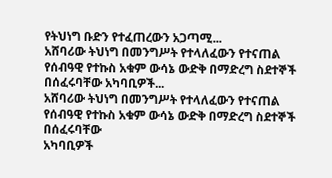የትህነግ ቡድን የተፈጠረውን አጋጣሚ...
አሸባሪው ትህነግ በመንግሥት የተላለፈውን የተናጠል የሰብዓዊ የተኩስ አቁም ውሳኔ ውድቅ በማድረግ ስደተኞች በሰፈሩባቸው አካባቢዎች...
አሸባሪው ትህነግ በመንግሥት የተላለፈውን የተናጠል የሰብዓዊ የተኩስ አቁም ውሳኔ ውድቅ በማድረግ ስደተኞች በሰፈሩባቸው
አካባቢዎች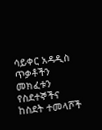ሳይቀር አዳዲስ ጥቃቶችን መክፈቱን የስደተኞችና ከስደት ተመላሾች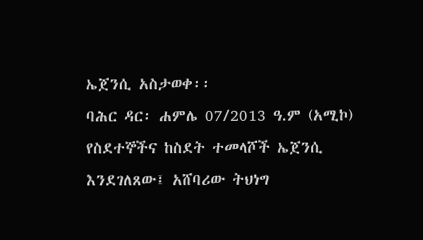ኤጀንሲ አስታወቀ፡፡
ባሕር ዳር፡ ሐምሌ 07/2013 ዓ.ም (አሚኮ) የስደተኞችና ከስደት ተመላሾች ኤጀንሲ እንደገለጸው፤ አሸባሪው ትህነግ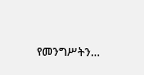የመንግሥትን...